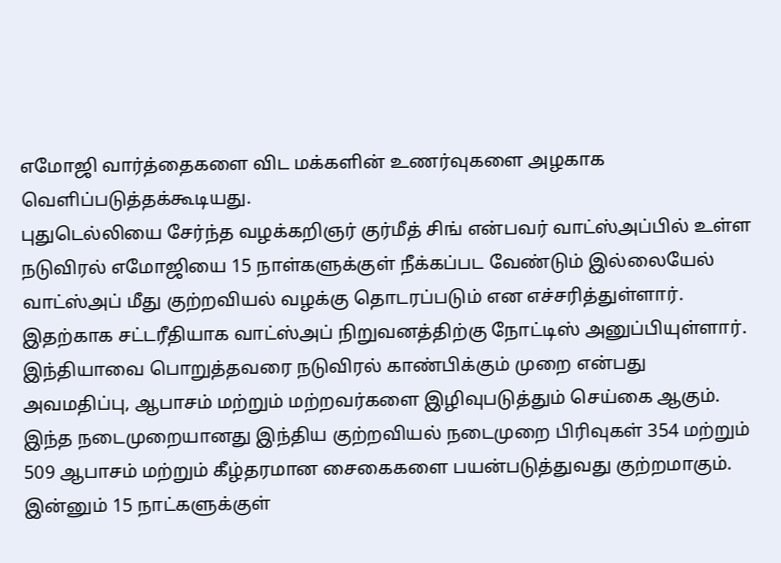எமோஜி வார்த்தைகளை விட மக்களின் உணர்வுகளை அழகாக வெளிப்படுத்தக்கூடியது.
புதுடெல்லியை சேர்ந்த வழக்கறிஞர் குர்மீத் சிங் என்பவர் வாட்ஸ்அப்பில் உள்ள நடுவிரல் எமோஜியை 15 நாள்களுக்குள் நீக்கப்பட வேண்டும் இல்லையேல் வாட்ஸ்அப் மீது குற்றவியல் வழக்கு தொடரப்படும் என எச்சரித்துள்ளார்.
இதற்காக சட்டரீதியாக வாட்ஸ்அப் நிறுவனத்திற்கு நோட்டிஸ் அனுப்பியுள்ளார்.
இந்தியாவை பொறுத்தவரை நடுவிரல் காண்பிக்கும் முறை என்பது அவமதிப்பு, ஆபாசம் மற்றும் மற்றவர்களை இழிவுபடுத்தும் செய்கை ஆகும்.
இந்த நடைமுறையானது இந்திய குற்றவியல் நடைமுறை பிரிவுகள் 354 மற்றும் 509 ஆபாசம் மற்றும் கீழ்தரமான சைகைகளை பயன்படுத்துவது குற்றமாகும்.
இன்னும் 15 நாட்களுக்குள்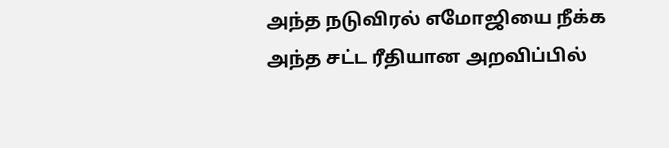அந்த நடுவிரல் எமோஜியை நீக்க அந்த சட்ட ரீதியான அறவிப்பில்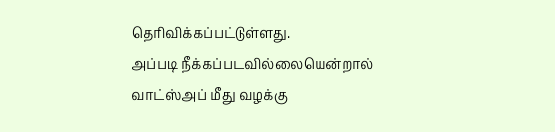தெரிவிக்கப்பட்டுள்ளது.
அப்படி நீக்கப்படவில்லையென்றால் வாட்ஸ்அப் மீது வழக்கு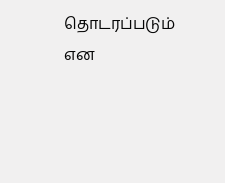தொடரப்படும் என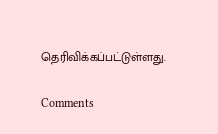தெரிவிக்கப்பட்டுள்ளது.

Comments